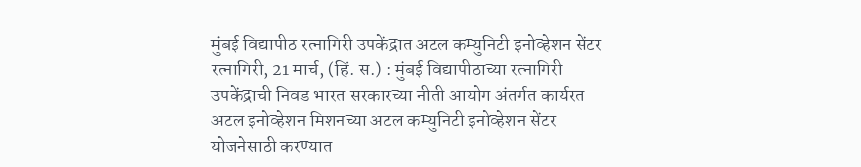मुंबई विद्यापीठ रत्नागिरी उपकेंद्रात अटल कम्युनिटी इनोव्हेशन सेंटर
रत्नागिरी, 21 मार्च, (हिं. स.) : मुंबई विद्यापीठाच्या रत्नागिरी उपकेंद्राची निवड भारत सरकारच्या नीती आयोग अंतर्गत कार्यरत अटल इनोव्हेशन मिशनच्या अटल कम्युनिटी इनोव्हेशन सेंटर योजनेसाठी करण्यात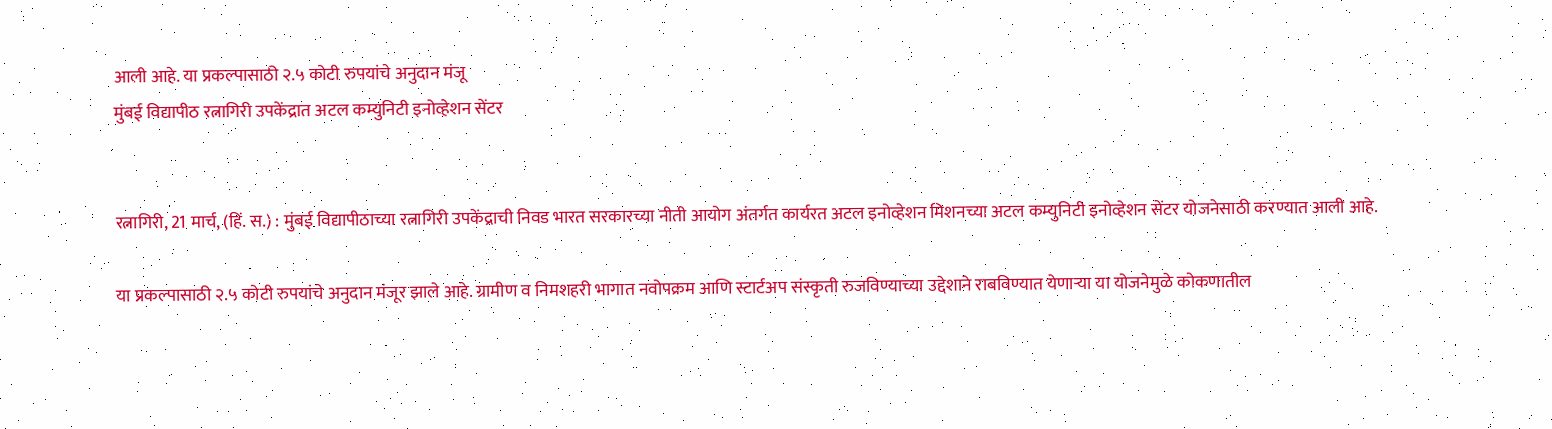आली आहे. या प्रकल्पासाठी २.५ कोटी रुपयांचे अनुदान मंजू
मुंबई विद्यापीठ रत्नागिरी उपकेंद्रात अटल कम्युनिटी इनोव्हेशन सेंटर


रत्नागिरी, 21 मार्च, (हिं. स.) : मुंबई विद्यापीठाच्या रत्नागिरी उपकेंद्राची निवड भारत सरकारच्या नीती आयोग अंतर्गत कार्यरत अटल इनोव्हेशन मिशनच्या अटल कम्युनिटी इनोव्हेशन सेंटर योजनेसाठी करण्यात आली आहे.

या प्रकल्पासाठी २.५ कोटी रुपयांचे अनुदान मंजूर झाले आहे. ग्रामीण व निमशहरी भागात नवोपक्रम आणि स्टार्टअप संस्कृती रुजविण्याच्या उद्देशाने राबविण्यात येणाऱ्या या योजनेमुळे कोकणातील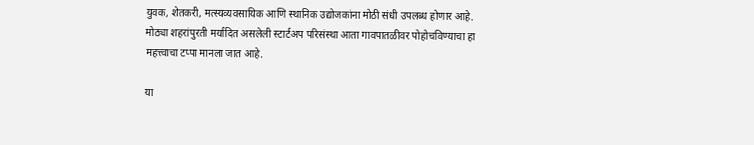युवक, शेतकरी, मत्स्यव्यवसायिक आणि स्थानिक उद्योजकांना मोठी संधी उपलब्ध होणार आहे. मोठ्या शहरांपुरती मर्यादित असलेली स्टार्टअप परिसंस्था आता गावपातळीवर पोहोचविण्याचा हा महत्त्वाचा टप्पा मानला जात आहे.

या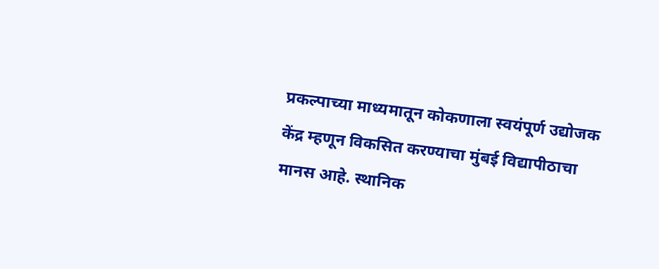प्रकल्पाच्या माध्यमातून कोकणाला स्वयंपूर्ण उद्योजक केंद्र म्हणून विकसित करण्याचा मुंबई विद्यापीठाचा मानस आहे. स्थानिक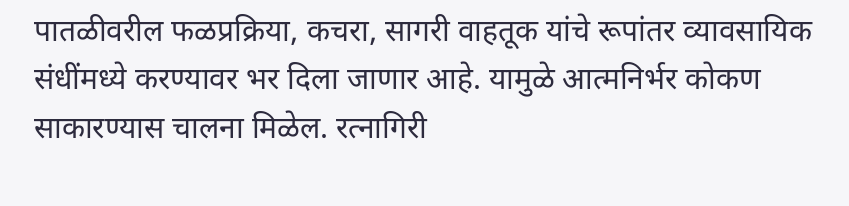पातळीवरील फळप्रक्रिया, कचरा, सागरी वाहतूक यांचे रूपांतर व्यावसायिक संधींमध्ये करण्यावर भर दिला जाणार आहे. यामुळे आत्मनिर्भर कोकण साकारण्यास चालना मिळेल. रत्नागिरी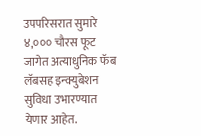उपपरिसरात सुमारे ४,००० चौरस फूट जागेत अत्याधुनिक फॅब लॅबसह इन्क्युबेशन सुविधा उभारण्यात येणार आहेत.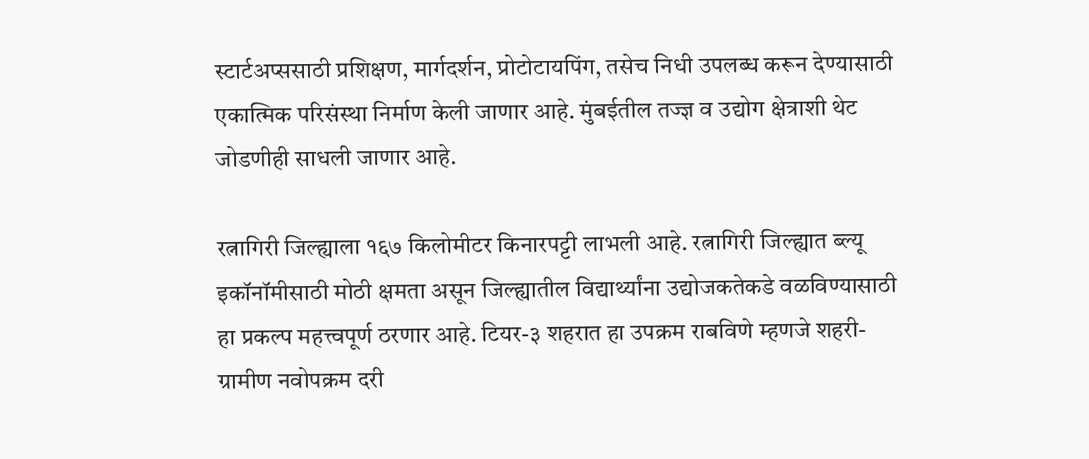स्टार्टअप्ससाठी प्रशिक्षण, मार्गदर्शन, प्रोटोटायपिंग, तसेच निधी उपलब्ध करून देण्यासाठी एकात्मिक परिसंस्था निर्माण केली जाणार आहे. मुंबईतील तज्ज्ञ व उद्योग क्षेत्राशी थेट जोडणीही साधली जाणार आहे.

रत्नागिरी जिल्ह्याला १६७ किलोमीटर किनारपट्टी लाभली आहे. रत्नागिरी जिल्ह्यात ब्ल्यू इकॉनॉमीसाठी मोठी क्षमता असून जिल्ह्यातील विद्यार्थ्यांना उद्योजकतेकडे वळविण्यासाठी हा प्रकल्प महत्त्वपूर्ण ठरणार आहे. टियर-३ शहरात हा उपक्रम राबविणे म्हणजे शहरी-ग्रामीण नवोपक्रम दरी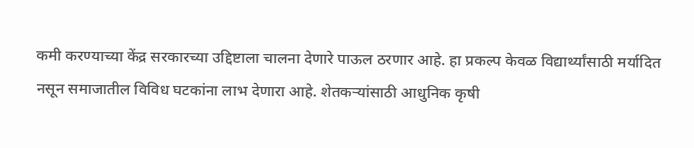कमी करण्याच्या केंद्र सरकारच्या उद्दिष्टाला चालना देणारे पाऊल ठरणार आहे. हा प्रकल्प केवळ विद्यार्थ्यांसाठी मर्यादित नसून समाजातील विविध घटकांना लाभ देणारा आहे. शेतकऱ्यांसाठी आधुनिक कृषी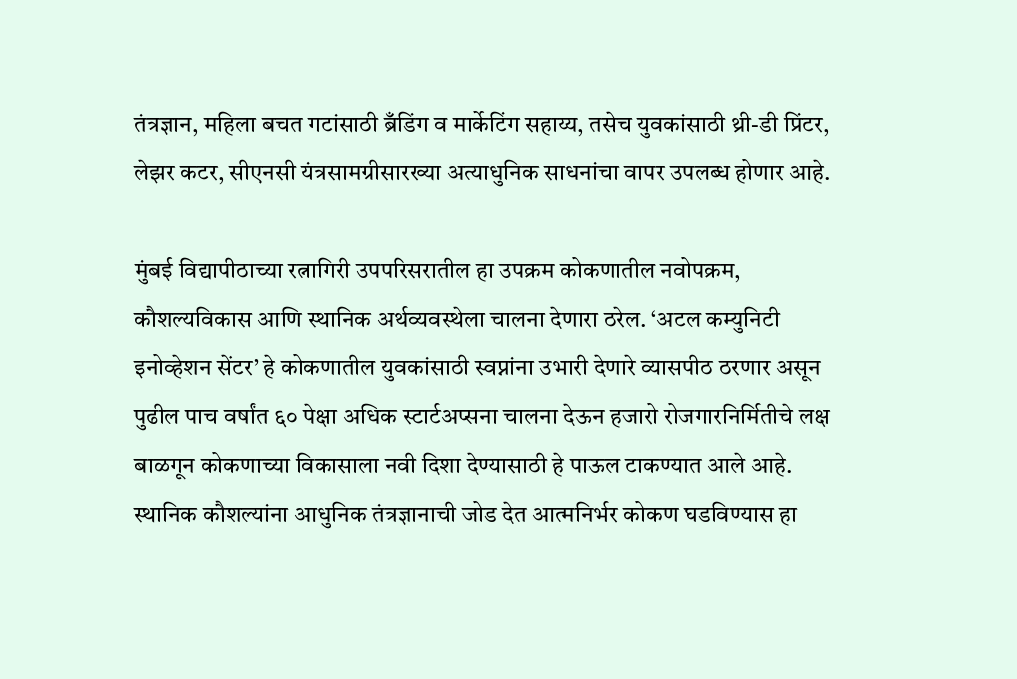तंत्रज्ञान, महिला बचत गटांसाठी ब्रँडिंग व मार्केटिंग सहाय्य, तसेच युवकांसाठी थ्री-डी प्रिंटर, लेझर कटर, सीएनसी यंत्रसामग्रीसारख्या अत्याधुनिक साधनांचा वापर उपलब्ध होणार आहे.

मुंबई विद्यापीठाच्या रत्नागिरी उपपरिसरातील हा उपक्रम कोकणातील नवोपक्रम, कौशल्यविकास आणि स्थानिक अर्थव्यवस्थेला चालना देणारा ठरेल. ‘अटल कम्युनिटी इनोव्हेशन सेंटर’ हे कोकणातील युवकांसाठी स्वप्नांना उभारी देणारे व्यासपीठ ठरणार असून पुढील पाच वर्षांत ६० पेक्षा अधिक स्टार्टअप्सना चालना देऊन हजारो रोजगारनिर्मितीचे लक्ष बाळगून कोकणाच्या विकासाला नवी दिशा देण्यासाठी हे पाऊल टाकण्यात आले आहे. स्थानिक कौशल्यांना आधुनिक तंत्रज्ञानाची जोड देत आत्मनिर्भर कोकण घडविण्यास हा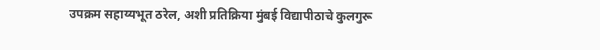उपक्रम सहाय्यभूत ठरेल, अशी प्रतिक्रिया मुंबई विद्यापीठाचे कुलगुरू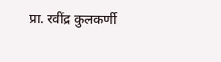प्रा. रवींद्र कुलकर्णी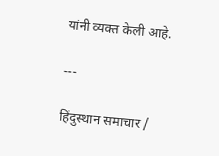यांनी व्यक्त केली आहे.

---

हिंदुस्थान समाचार /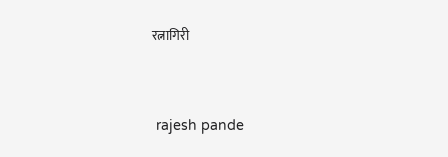रत्नागिरी


 rajesh pande